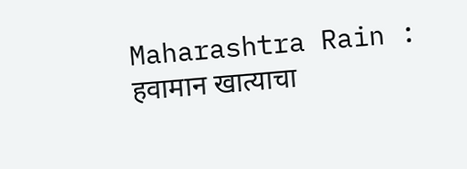Maharashtra Rain : हवामान खात्याचा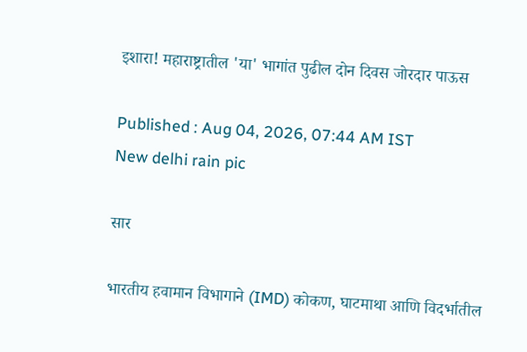इशारा! महाराष्ट्रातील 'या' भागांत पुढील दोन दिवस जोरदार पाऊस

Published : Aug 04, 2026, 07:44 AM IST
New delhi rain pic

सार

भारतीय हवामान विभागाने (IMD) कोकण, घाटमाथा आणि विदर्भातील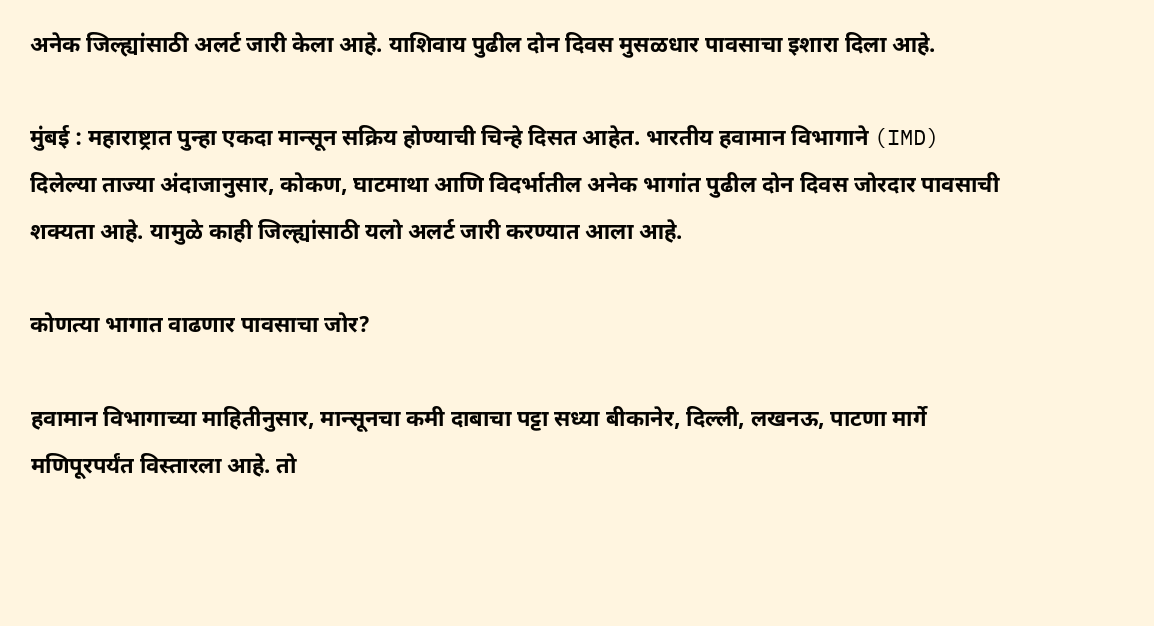अनेक जिल्ह्यांसाठी अलर्ट जारी केला आहे. याशिवाय पुढील दोन दिवस मुसळधार पावसाचा इशारा दिला आहे.

मुंबई : महाराष्ट्रात पुन्हा एकदा मान्सून सक्रिय होण्याची चिन्हे दिसत आहेत. भारतीय हवामान विभागाने (IMD) दिलेल्या ताज्या अंदाजानुसार, कोकण, घाटमाथा आणि विदर्भातील अनेक भागांत पुढील दोन दिवस जोरदार पावसाची शक्यता आहे. यामुळे काही जिल्ह्यांसाठी यलो अलर्ट जारी करण्यात आला आहे.

कोणत्या भागात वाढणार पावसाचा जोर?

हवामान विभागाच्या माहितीनुसार, मान्सूनचा कमी दाबाचा पट्टा सध्या बीकानेर, दिल्ली, लखनऊ, पाटणा मार्गे मणिपूरपर्यंत विस्तारला आहे. तो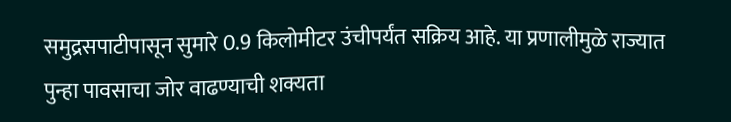समुद्रसपाटीपासून सुमारे 0.9 किलोमीटर उंचीपर्यंत सक्रिय आहे. या प्रणालीमुळे राज्यात पुन्हा पावसाचा जोर वाढण्याची शक्यता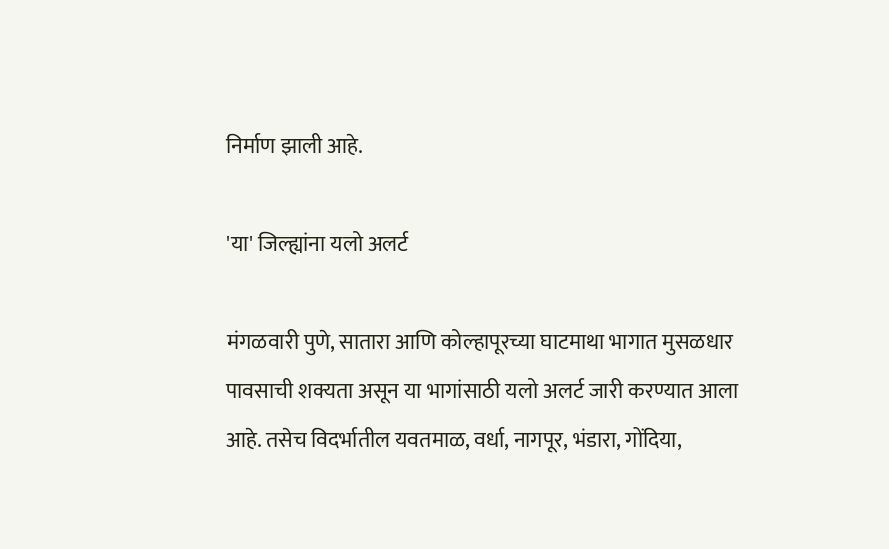निर्माण झाली आहे.

'या' जिल्ह्यांना यलो अलर्ट

मंगळवारी पुणे, सातारा आणि कोल्हापूरच्या घाटमाथा भागात मुसळधार पावसाची शक्यता असून या भागांसाठी यलो अलर्ट जारी करण्यात आला आहे. तसेच विदर्भातील यवतमाळ, वर्धा, नागपूर, भंडारा, गोंदिया,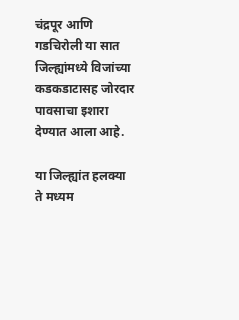चंद्रपूर आणि गडचिरोली या सात जिल्ह्यांमध्ये विजांच्या कडकडाटासह जोरदार पावसाचा इशारा देण्यात आला आहे.

या जिल्ह्यांत हलक्या ते मध्यम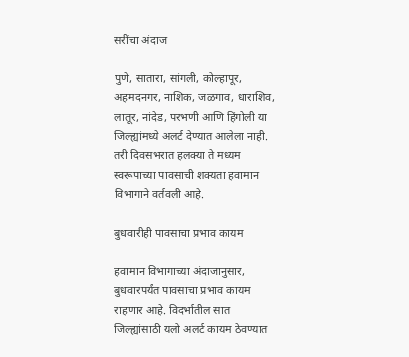सरींचा अंदाज

पुणे, सातारा, सांगली, कोल्हापूर, अहमदनगर, नाशिक, जळगाव, धाराशिव, लातूर, नांदेड, परभणी आणि हिंगोली या जिल्ह्यांमध्ये अलर्ट देण्यात आलेला नाही. तरी दिवसभरात हलक्या ते मध्यम स्वरूपाच्या पावसाची शक्यता हवामान विभागाने वर्तवली आहे.

बुधवारीही पावसाचा प्रभाव कायम

हवामान विभागाच्या अंदाजानुसार, बुधवारपर्यंत पावसाचा प्रभाव कायम राहणार आहे. विदर्भातील सात जिल्ह्यांसाठी यलो अलर्ट कायम ठेवण्यात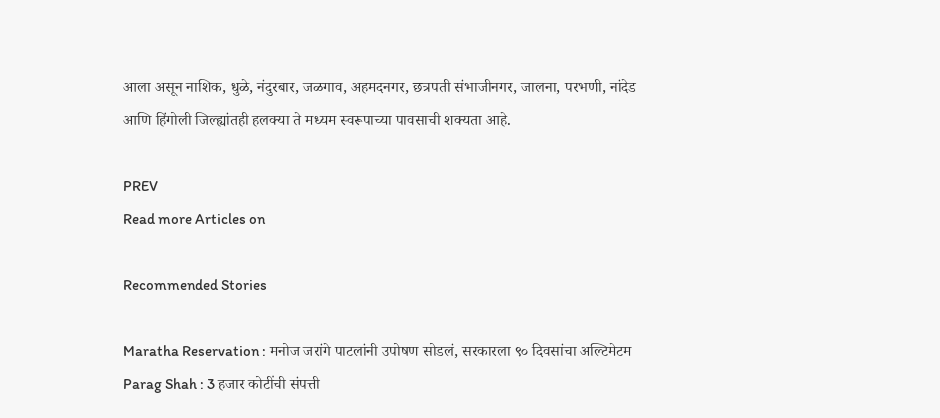आला असून नाशिक, धुळे, नंदुरबार, जळगाव, अहमदनगर, छत्रपती संभाजीनगर, जालना, परभणी, नांदेड आणि हिंगोली जिल्ह्यांतही हलक्या ते मध्यम स्वरूपाच्या पावसाची शक्यता आहे.

PREV
Read more Articles on

Recommended Stories

Maratha Reservation : मनोज जरांगे पाटलांनी उपोषण सोडलं, सरकारला ९० दिवसांचा अल्टिमेटम
Parag Shah : 3 हजार कोटींची संपत्ती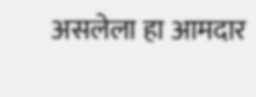असलेला हा आमदार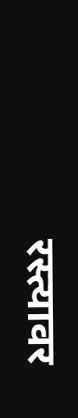रस्त्यावर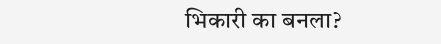भिकारी का बनला?